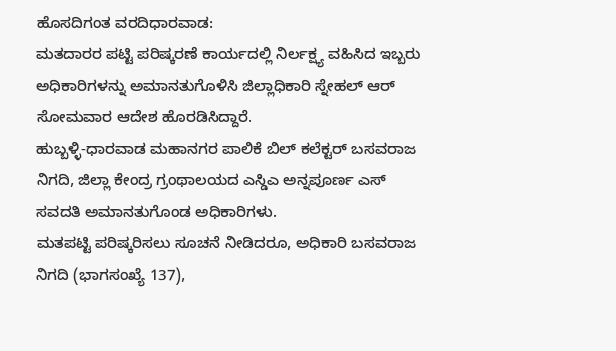ಹೊಸದಿಗಂತ ವರದಿಧಾರವಾಡ:
ಮತದಾರರ ಪಟ್ಟಿ ಪರಿಷ್ಕರಣೆ ಕಾರ್ಯದಲ್ಲಿ ನಿರ್ಲಕ್ಷ್ಯ ವಹಿಸಿದ ಇಬ್ಬರು ಅಧಿಕಾರಿಗಳನ್ನು ಅಮಾನತುಗೊಳಿಸಿ ಜಿಲ್ಲಾಧಿಕಾರಿ ಸ್ನೇಹಲ್ ಆರ್ ಸೋಮವಾರ ಆದೇಶ ಹೊರಡಿಸಿದ್ದಾರೆ.
ಹುಬ್ಬಳ್ಳಿ-ಧಾರವಾಡ ಮಹಾನಗರ ಪಾಲಿಕೆ ಬಿಲ್ ಕಲೆಕ್ಟರ್ ಬಸವರಾಜ ನಿಗದಿ, ಜಿಲ್ಲಾ ಕೇಂದ್ರ ಗ್ರಂಥಾಲಯದ ಎಸ್ಡಿಎ ಅನ್ನಪೂರ್ಣ ಎಸ್ ಸವದತಿ ಅಮಾನತುಗೊಂಡ ಅಧಿಕಾರಿಗಳು.
ಮತಪಟ್ಟಿ ಪರಿಷ್ಕರಿಸಲು ಸೂಚನೆ ನೀಡಿದರೂ, ಅಧಿಕಾರಿ ಬಸವರಾಜ ನಿಗದಿ (ಭಾಗಸಂಖ್ಯೆ 137),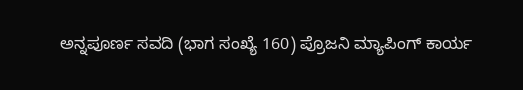ಅನ್ನಪೂರ್ಣ ಸವದಿ (ಭಾಗ ಸಂಖ್ಯೆ 160) ಪ್ರೊಜನಿ ಮ್ಯಾಪಿಂಗ್ ಕಾರ್ಯ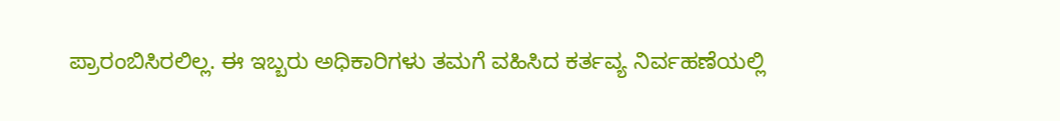ಪ್ರಾರಂಬಿಸಿರಲಿಲ್ಲ. ಈ ಇಬ್ಬರು ಅಧಿಕಾರಿಗಳು ತಮಗೆ ವಹಿಸಿದ ಕರ್ತವ್ಯ ನಿರ್ವಹಣೆಯಲ್ಲಿ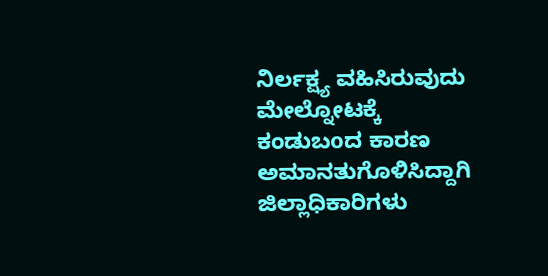ನಿರ್ಲಕ್ಷ್ಯ ವಹಿಸಿರುವುದು ಮೇಲ್ನೋಟಕ್ಕೆ ಕಂಡುಬoದ ಕಾರಣ ಅಮಾನತುಗೊಳಿಸಿದ್ದಾಗಿ ಜಿಲ್ಲಾಧಿಕಾರಿಗಳು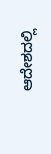ಆದೇಶದಲ್ಲಿ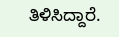ತಿಳಿಸಿದ್ದಾರೆ.